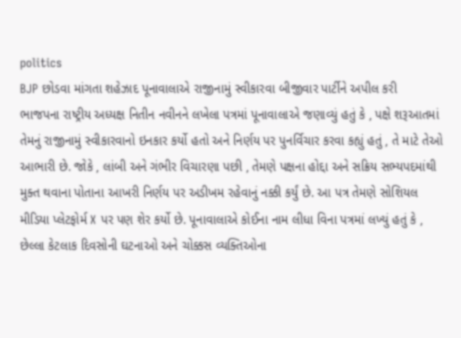politics
BJP છોડવા માંગતા શહેઝાદ પૂનાવાલાએ રાજીનામું સ્વીકારવા બીજીવાર પાર્ટીને અપીલ કરી
ભાજપના રાષ્ટ્રીય અધ્યક્ષ નિતીન નવીનને લખેલા પત્રમાં પૂનાવાલાએ જણાવ્યું હતું કે , પક્ષે શરૂઆતમાં તેમનું રાજીનામું સ્વીકારવાનો ઇનકાર કર્યો હતો અને નિર્ણય પર પુનર્વિચાર કરવા કહ્યું હતું , તે માટે તેઓ આભારી છે. જોકે , લાંબી અને ગંભીર વિચારણા પછી , તેમણે પક્ષના હોદ્દા અને સક્રિય સભ્યપદમાંથી મુક્ત થવાના પોતાના આખરી નિર્ણય પર અડીખમ રહેવાનું નક્કી કર્યું છે. આ પત્ર તેમણે સોશિયલ મીડિયા પ્લેટફોર્મ X પર પણ શેર કર્યો છે. પૂનાવાલાએ કોઈના નામ લીધા વિના પત્રમાં લખ્યું હતું કે , છેલ્લા કેટલાક દિવસોની ઘટનાઓ અને ચોક્કસ વ્યક્તિઓના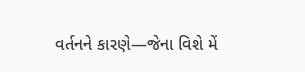વર્તનને કારણે—જેના વિશે મેં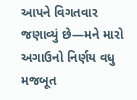આપને વિગતવાર જણાવ્યું છે—મને મારો અગાઉનો નિર્ણય વધુ મજબૂત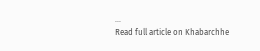...
Read full article on Khabarchhe